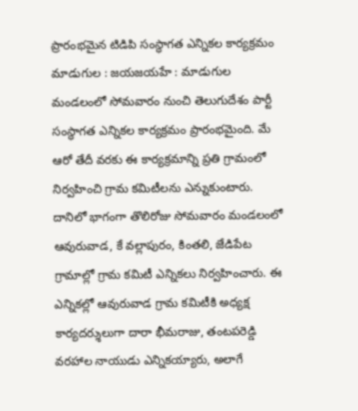ప్రారంభమైన టిడిపి సంస్థాగత ఎన్నికల కార్యక్రమం
మాడుగుల : జయజయహే : మాడుగుల మండలంలో సోమవారం నుంచి తెలుగుదేశం పార్టీ సంస్థాగత ఎన్నికల కార్యక్రమం ప్రారంభమైంది. మే ఆరో తేదీ వరకు ఈ కార్యక్రమాన్ని ప్రతి గ్రామంలో నిర్వహించి గ్రామ కమిటీలను ఎన్నుకుంటారు. దానిలో భాగంగా తొలిరోజు సోమవారం మండలంలో ఆవురువాడ, కే వల్లాపురం, కింతలి, జేడిపేట గ్రామాల్లో గ్రామ కమిటీ ఎన్నికలు నిర్వహించారు. ఈ ఎన్నికల్లో ఆవురువాడ గ్రామ కమిటీకి అధ్యక్ష కార్యదర్శులుగా దారా భీమరాజు, తంటపరెడ్డి వరహాల నాయుడు ఎన్నికయ్యారు, అలాగే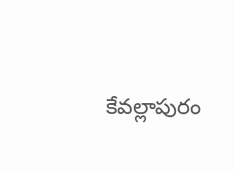కేవల్లాపురం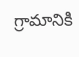గ్రామానికి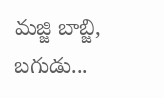మజ్జి బాబ్జి, బగుడు...